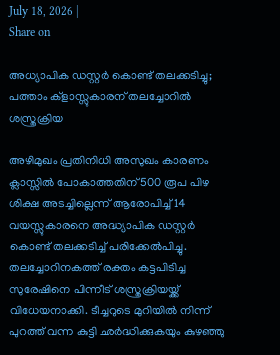July 18, 2026 |
Share on

അധ്യാപിക ഡസ്റ്റർ കൊണ്ട് തലക്കടിച്ചു; പത്താം ക്‌ളാസ്സുകാരന് തലച്ചോറിൽ ശസ്ത്രക്രിയ

അഴിമുഖം പ്രതിനിധി അസുഖം കാരണം ക്ലാസ്സിൽ പോകാത്തതിന് 500 രൂപ പിഴ ശിക്ഷ അടച്ചില്ലെന്ന് ആരോപിച്ച് 14 വയസ്സുകാരനെ അദ്ധ്യാപിക ഡസ്റ്റർ കൊണ്ട് തലക്കടിച്ച് പരിക്കേൽപിച്ചു. തലച്ചോറിനകത്ത് രക്തം കട്ടപിടിച്ച സുരേഷിനെ പിന്നീട് ശസ്ത്രക്രിയയ്ക്ക് വിധേയനാക്കി. ടീച്ചറുടെ മുറിയിൽ നിന്ന് പുറത്ത് വന്ന കുട്ടി ഛർദ്ധിക്കുകയും കുഴഞ്ഞു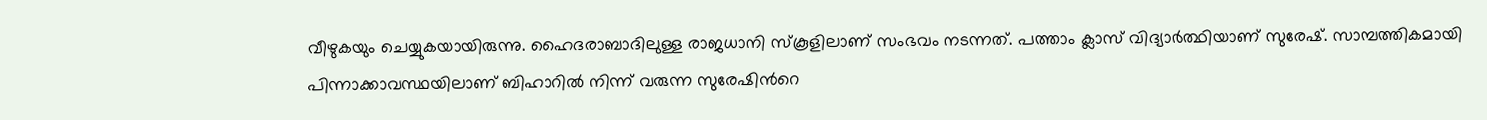വീഴുകയും ചെയ്യുകയായിരുന്നു. ഹൈദരാബാദിലുള്ള രാജധാനി സ്കൂളിലാണ് സംഭവം നടന്നത്. പത്താം ക്ലാസ് വിദ്യാര്‍ത്ഥിയാണ് സുരേഷ്. സാമ്പത്തികമായി പിന്നാക്കാവസ്ഥയിലാണ് ബിഹാറിൽ നിന്ന് വരുന്ന സുരേഷിന്‍റെ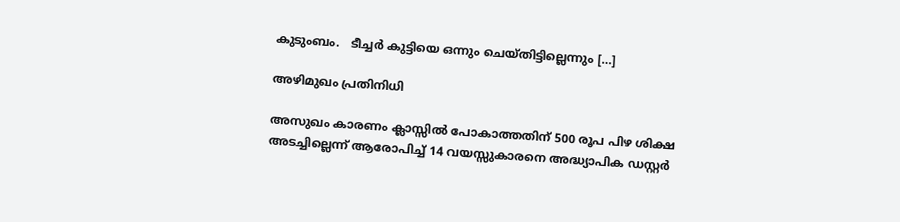കുടുംബം.   ടീച്ചർ കുട്ടിയെ ഒന്നും ചെയ്തിട്ടില്ലെന്നും […]

അഴിമുഖം പ്രതിനിധി

അസുഖം കാരണം ക്ലാസ്സിൽ പോകാത്തതിന് 500 രൂപ പിഴ ശിക്ഷ അടച്ചില്ലെന്ന് ആരോപിച്ച് 14 വയസ്സുകാരനെ അദ്ധ്യാപിക ഡസ്റ്റർ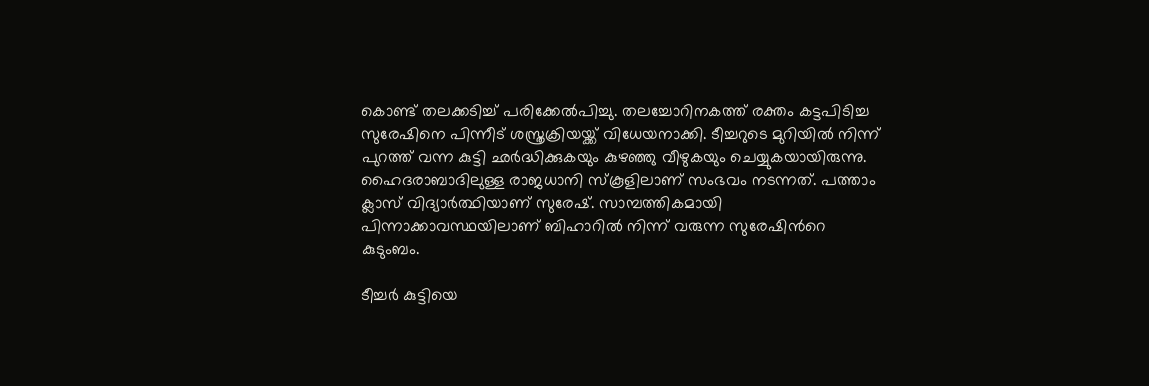കൊണ്ട് തലക്കടിച്ച് പരിക്കേൽപിച്ചു. തലച്ചോറിനകത്ത് രക്തം കട്ടപിടിച്ച സുരേഷിനെ പിന്നീട് ശസ്ത്രക്രിയയ്ക്ക് വിധേയനാക്കി. ടീച്ചറുടെ മുറിയിൽ നിന്ന് പുറത്ത് വന്ന കുട്ടി ഛർദ്ധിക്കുകയും കുഴഞ്ഞു വീഴുകയും ചെയ്യുകയായിരുന്നു. ഹൈദരാബാദിലുള്ള രാജധാനി സ്കൂളിലാണ് സംഭവം നടന്നത്. പത്താം ക്ലാസ് വിദ്യാര്‍ത്ഥിയാണ് സുരേഷ്. സാമ്പത്തികമായി പിന്നാക്കാവസ്ഥയിലാണ് ബിഹാറിൽ നിന്ന് വരുന്ന സുരേഷിന്‍റെ കുടുംബം.

ടീച്ചർ കുട്ടിയെ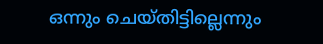ഒന്നും ചെയ്തിട്ടില്ലെന്നും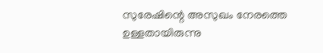സുരേഷിന്റെ അസുഖം നേരത്തെ ഉള്ളതായിരുന്നു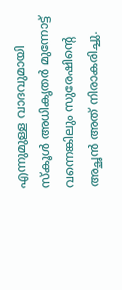എന്നുമുള്ള വാദവുമായി സ്കൂൾ അധികൃതർ മുന്നോട്ട് വന്നെങ്കിലും സുരേഷിന്റെ അച്ഛൻ അത് നിരാകരിച്ചു.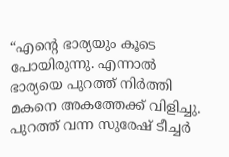“എന്റെ ഭാര്യയും കൂടെ പോയിരുന്നു. എന്നാൽ ഭാര്യയെ പുറത്ത് നിർത്തി മകനെ അകത്തേക്ക് വിളിച്ചു. പുറത്ത് വന്ന സുരേഷ് ടീച്ചർ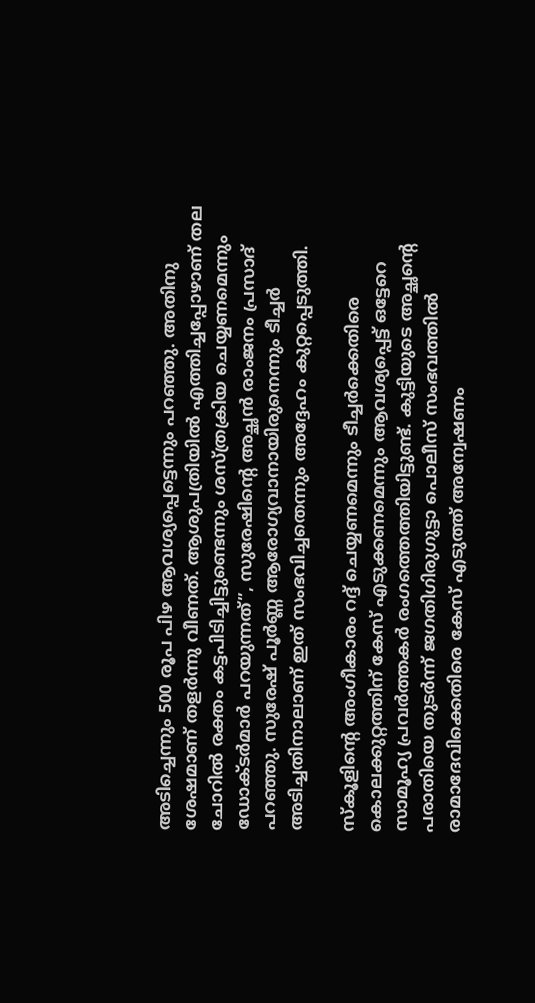അടിച്ചെന്നും 500 രൂപ പിഴ ആവശ്യപ്പെട്ടെന്നും പറഞ്ഞു. അതിനു ശേഷമാണ് തളർന്നു വീണത്. ആശുപത്രിയിൽ എത്തിച്ചപ്പോഴാണ് തല ചോറിൽ രക്തം കട്ടപിടിച്ചിട്ടുണ്ടെന്നും ശസ്ത്രക്രിയ ചെയ്യണമെന്നും ഡോക്ടർമാർ പറയുന്നത്”, സുരേഷിന്റെ അച്ഛൻ രാംജനം പ്രസാദ് പറഞ്ഞു. സുരേഷ് പൂർണ്ണ ആരോഗ്യവാനായിരുനെന്നും ടീച്ചർ അടിച്ചതിനാലാണ് ഇത് സംഭവിച്ചതെന്നും അദ്ദേഹം കുറ്റപ്പെടുത്തി.

സ്കൂളിന്റെ അംഗീകാരം റദ്ദ് ചെയ്യണമെന്നും ടീച്ചർക്കെതിരെ കൊലക്കുറ്റത്തിന് കേസ് എടുക്കണമെന്നും ആവശ്യപ്പെട്ട് ഒട്ടേറെ സാമൂഹ്യ പ്രവർത്തകർ രംഗത്തെത്തിയിട്ടുണ്ട്. കുട്ടിയുടെ അച്ഛന്റെ പരാതിയെ തുടർന്ന് ജഗതിഗിരുഗുട്ടാ പൊലീസ് സംഭവത്തിൽ രാമാദേവിക്കെതിരെ കേസ് എടുത്ത് അന്വേഷണം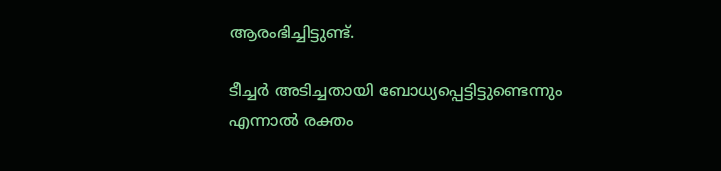ആരംഭിച്ചിട്ടുണ്ട്.

ടീച്ചർ അടിച്ചതായി ബോധ്യപ്പെട്ടിട്ടുണ്ടെന്നും എന്നാൽ രക്തം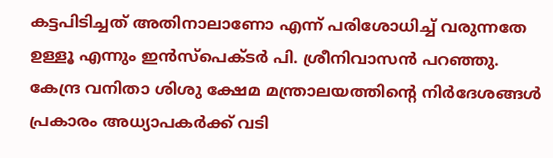കട്ടപിടിച്ചത് അതിനാലാണോ എന്ന് പരിശോധിച്ച് വരുന്നതേ ഉള്ളൂ എന്നും ഇൻസ്‌പെക്ടർ പി. ശ്രീനിവാസൻ പറഞ്ഞു. കേന്ദ്ര വനിതാ ശിശു ക്ഷേമ മന്ത്രാലയത്തിന്റെ നിർദേശങ്ങൾ പ്രകാരം അധ്യാപകർക്ക് വടി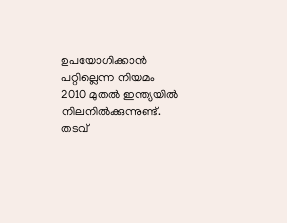ഉപയോഗിക്കാൻ പറ്റില്ലെന്ന നിയമം 2010 മുതൽ ഇന്ത്യയിൽ നിലനിൽക്കുന്നുണ്ട്. തടവ്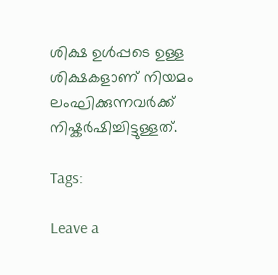ശിക്ഷ ഉൾപ്പടെ ഉള്ള ശിക്ഷകളാണ് നിയമം ലംഘിക്കുന്നവർക്ക് നിഷ്കര്‍ഷിച്ചിട്ടുള്ളത്‌.

Tags:

Leave a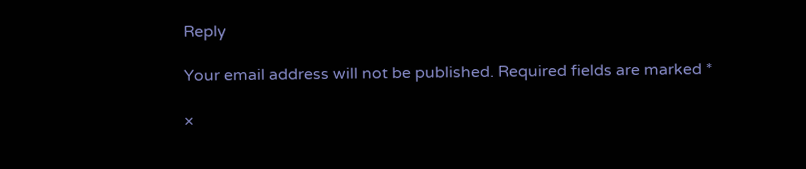Reply

Your email address will not be published. Required fields are marked *

×